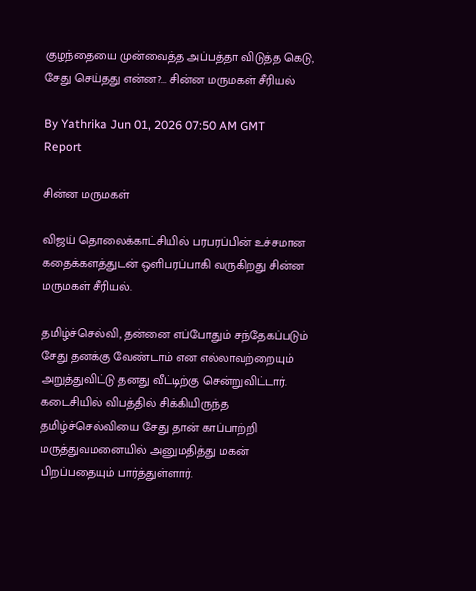குழந்தையை முன்வைத்த அப்பத்தா விடுத்த கெடு, சேது செய்தது என்ன?... சின்ன மருமகள் சீரியல்

By Yathrika Jun 01, 2026 07:50 AM GMT
Report

சின்ன மருமகள்

விஜய் தொலைக்காட்சியில் பரபரப்பின் உச்சமான கதைக்களத்துடன் ஒளிபரப்பாகி வருகிறது சின்ன மருமகள் சீரியல்.

தமிழ்ச்செல்வி, தன்னை எப்போதும் சந்தேகப்படும் சேது தனக்கு வேண்டாம் என எல்லாவற்றையும் அறுத்துவிட்டு தனது வீட்டிற்கு சென்றுவிட்டார். கடைசியில் விபத்தில் சிக்கியிருந்த தமிழ்ச்செல்வியை சேது தான் காப்பாற்றி மருத்துவமனையில் அனுமதித்து மகன் பிறப்பதையும் பார்த்துள்ளார்.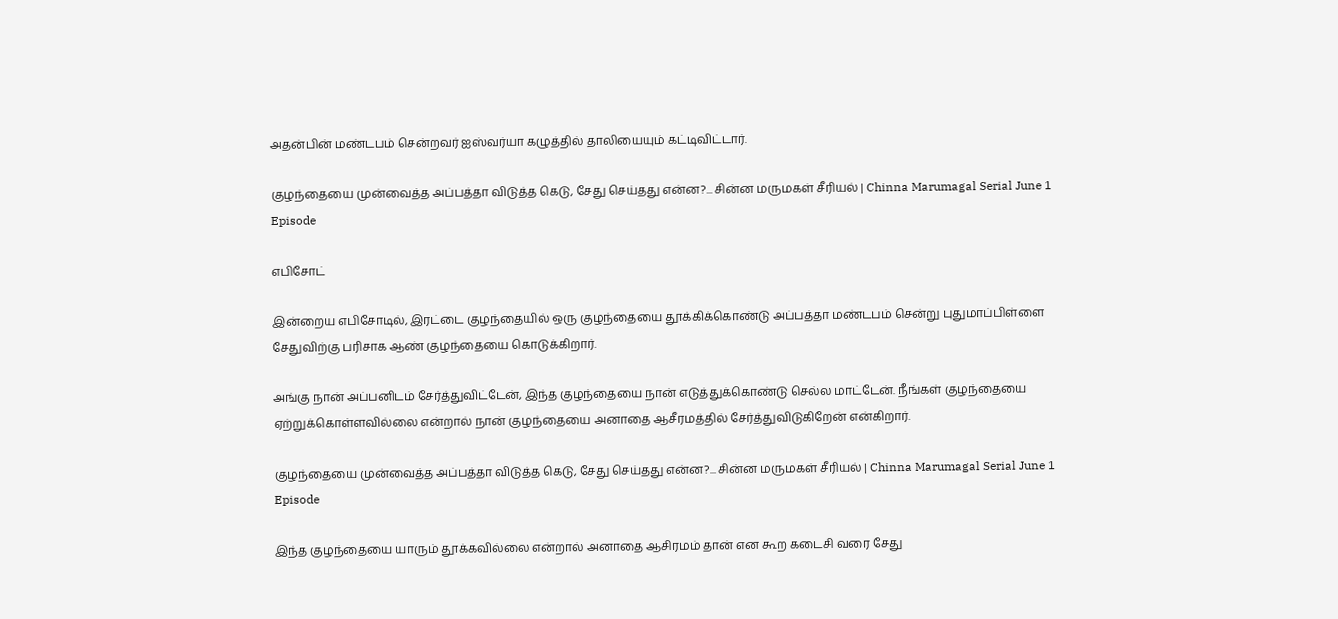அதன்பின் மண்டபம் சென்றவர் ஐஸ்வர்யா கழுத்தில் தாலியையும் கட்டிவிட்டார்.

குழந்தையை முன்வைத்த அப்பத்தா விடுத்த கெடு, சேது செய்தது என்ன?... சின்ன மருமகள் சீரியல் | Chinna Marumagal Serial June 1 Episode

எபிசோட்

இன்றைய எபிசோடில், இரட்டை குழந்தையில் ஒரு குழந்தையை தூக்கிக்கொண்டு அப்பத்தா மண்டபம் சென்று புதுமாப்பிள்ளை சேதுவிற்கு பரிசாக ஆண் குழந்தையை கொடுக்கிறார்.

அங்கு நான் அப்பனிடம் சேர்த்துவிட்டேன், இந்த குழந்தையை நான் எடுத்துக்கொண்டு செல்ல மாட்டேன். நீங்கள் குழந்தையை ஏற்றுக்கொள்ளவில்லை என்றால் நான் குழந்தையை அனாதை ஆசீரமத்தில் சேர்த்துவிடுகிறேன் என்கிறார்.

குழந்தையை முன்வைத்த அப்பத்தா விடுத்த கெடு, சேது செய்தது என்ன?... சின்ன மருமகள் சீரியல் | Chinna Marumagal Serial June 1 Episode

இந்த குழந்தையை யாரும் தூக்கவில்லை என்றால் அனாதை ஆசிரமம் தான் என கூற கடைசி வரை சேது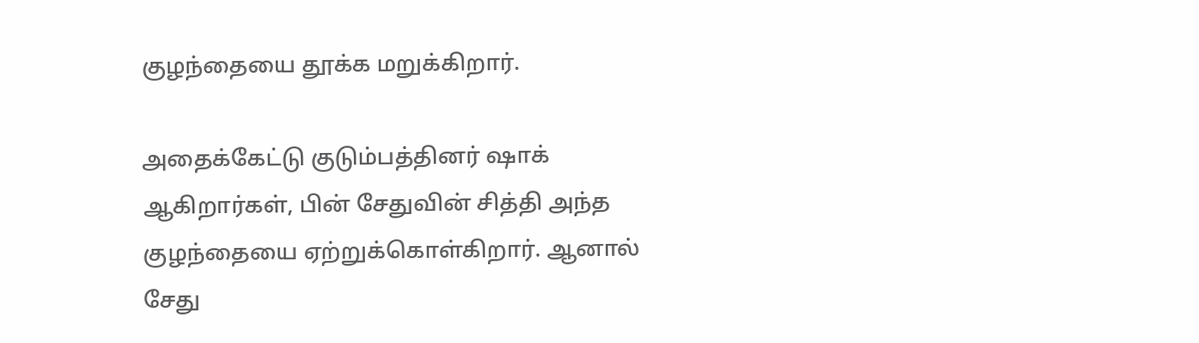குழந்தையை தூக்க மறுக்கிறார்.

அதைக்கேட்டு குடும்பத்தினர் ஷாக் ஆகிறார்கள், பின் சேதுவின் சித்தி அந்த குழந்தையை ஏற்றுக்கொள்கிறார். ஆனால்  சேது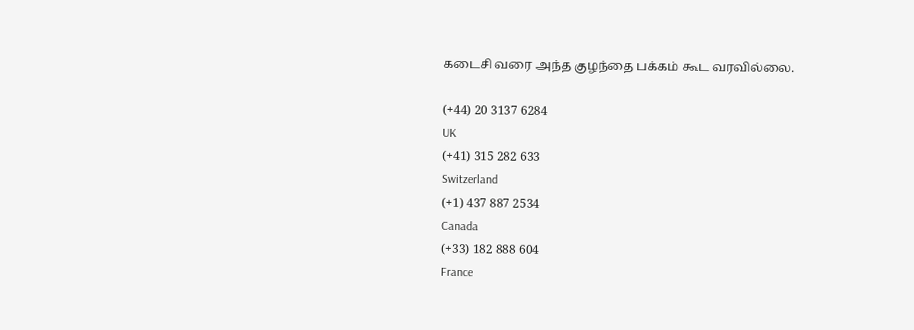கடைசி வரை அந்த குழந்தை பக்கம் கூட வரவில்லை.

(+44) 20 3137 6284
UK
(+41) 315 282 633
Switzerland
(+1) 437 887 2534
Canada
(+33) 182 888 604
France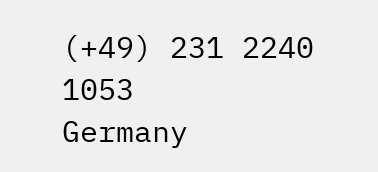(+49) 231 2240 1053
Germany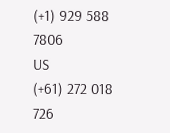(+1) 929 588 7806
US
(+61) 272 018 726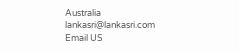Australia
lankasri@lankasri.com
Email US